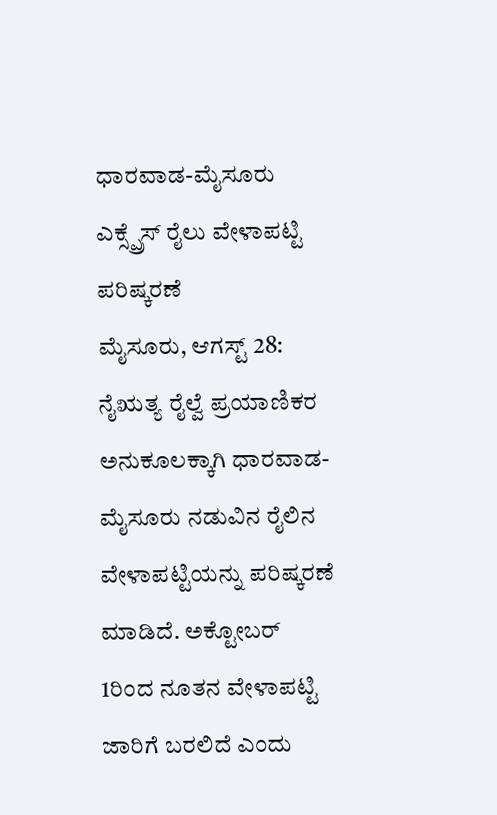ಧಾರವಾಡ-ಮೈಸೂರು ಎಕ್ಸ್ಪ್ರೆಸ್ ರೈಲು ವೇಳಾಪಟ್ಟಿ ಪರಿಷ್ಕರಣೆ
ಮೈಸೂರು, ಆಗಸ್ಟ್ 28: ನೈಋತ್ಯ ರೈಲ್ವೆ ಪ್ರಯಾಣಿಕರ ಅನುಕೂಲಕ್ಕಾಗಿ ಧಾರವಾಡ-ಮೈಸೂರು ನಡುವಿನ ರೈಲಿನ ವೇಳಾಪಟ್ಟಿಯನ್ನು ಪರಿಷ್ಕರಣೆ ಮಾಡಿದೆ. ಅಕ್ಟೋಬರ್ 1ರಿಂದ ನೂತನ ವೇಳಾಪಟ್ಟಿ ಜಾರಿಗೆ ಬರಲಿದೆ ಎಂದು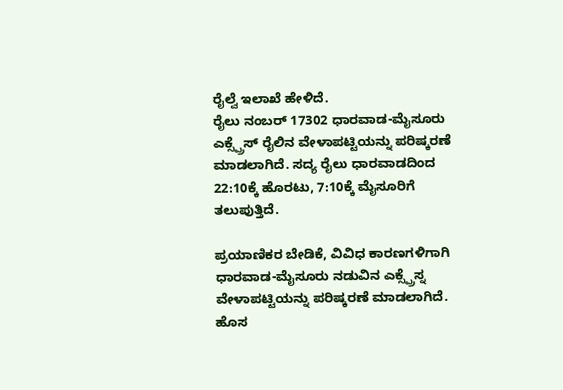ರೈಲ್ವೆ ಇಲಾಖೆ ಹೇಳಿದೆ.
ರೈಲು ನಂಬರ್ 17302 ಧಾರವಾಡ-ಮೈಸೂರು ಎಕ್ಸ್ಪ್ರೆಸ್ ರೈಲಿನ ವೇಳಾಪಟ್ಟಿಯನ್ನು ಪರಿಷ್ಕರಣೆ ಮಾಡಲಾಗಿದೆ. ಸದ್ಯ ರೈಲು ಧಾರವಾಡದಿಂದ 22:10ಕ್ಕೆ ಹೊರಟು, 7:10ಕ್ಕೆ ಮೈಸೂರಿಗೆ ತಲುಪುತ್ತಿದೆ.

ಪ್ರಯಾಣಿಕರ ಬೇಡಿಕೆ, ವಿವಿಧ ಕಾರಣಗಳಿಗಾಗಿ ಧಾರವಾಡ-ಮೈಸೂರು ನಡುವಿನ ಎಕ್ಸ್ಪ್ರೆಸ್ನ ವೇಳಾಪಟ್ಟಿಯನ್ನು ಪರಿಷ್ಕರಣೆ ಮಾಡಲಾಗಿದೆ. ಹೊಸ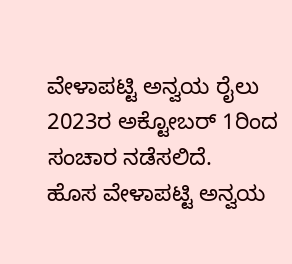ವೇಳಾಪಟ್ಟಿ ಅನ್ವಯ ರೈಲು 2023ರ ಅಕ್ಟೋಬರ್ 1ರಿಂದ ಸಂಚಾರ ನಡೆಸಲಿದೆ.
ಹೊಸ ವೇಳಾಪಟ್ಟಿ ಅನ್ವಯ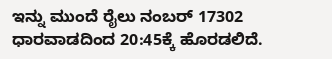ಇನ್ನು ಮುಂದೆ ರೈಲು ನಂಬರ್ 17302 ಧಾರವಾಡದಿಂದ 20:45ಕ್ಕೆ ಹೊರಡಲಿದೆ.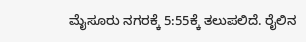ಮೈಸೂರು ನಗರಕ್ಕೆ 5:55ಕ್ಕೆ ತಲುಪಲಿದೆ. ರೈಲಿನ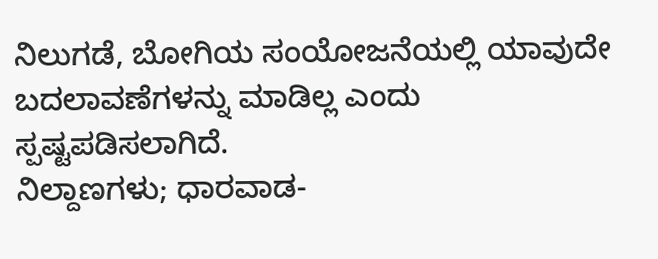ನಿಲುಗಡೆ, ಬೋಗಿಯ ಸಂಯೋಜನೆಯಲ್ಲಿ ಯಾವುದೇ ಬದಲಾವಣೆಗಳನ್ನು ಮಾಡಿಲ್ಲ ಎಂದು ಸ್ಪಷ್ಟಪಡಿಸಲಾಗಿದೆ.
ನಿಲ್ದಾಣಗಳು; ಧಾರವಾಡ-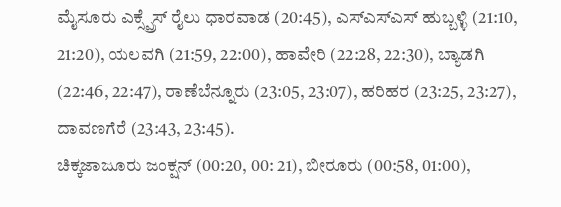ಮೈಸೂರು ಎಕ್ಸ್ಪ್ರೆಸ್ ರೈಲು ಧಾರವಾಡ (20:45), ಎಸ್ಎಸ್ಎಸ್ ಹುಬ್ಬಳ್ಳಿ (21:10, 21:20), ಯಲವಗಿ (21:59, 22:00), ಹಾವೇರಿ (22:28, 22:30), ಬ್ಯಾಡಗಿ (22:46, 22:47), ರಾಣೆಬೆನ್ನೂರು (23:05, 23:07), ಹರಿಹರ (23:25, 23:27), ದಾವಣಗೆರೆ (23:43, 23:45).
ಚಿಕ್ಕಜಾಜೂರು ಜಂಕ್ಷನ್ (00:20, 00: 21), ಬೀರೂರು (00:58, 01:00),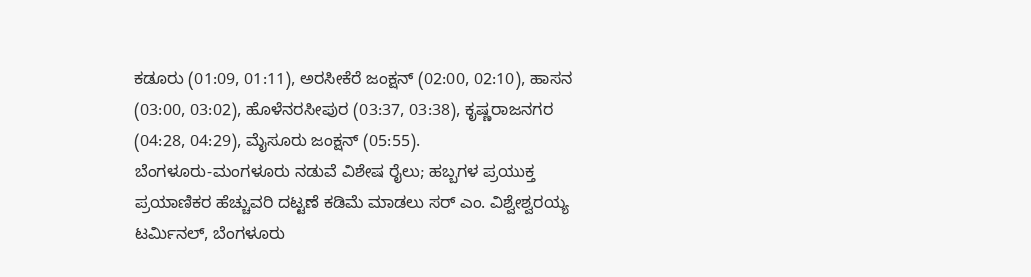ಕಡೂರು (01:09, 01:11), ಅರಸೀಕೆರೆ ಜಂಕ್ಷನ್ (02:00, 02:10), ಹಾಸನ (03:00, 03:02), ಹೊಳೆನರಸೀಪುರ (03:37, 03:38), ಕೃಷ್ಣರಾಜನಗರ (04:28, 04:29), ಮೈಸೂರು ಜಂಕ್ಷನ್ (05:55).
ಬೆಂಗಳೂರು-ಮಂಗಳೂರು ನಡುವೆ ವಿಶೇಷ ರೈಲು; ಹಬ್ಬಗಳ ಪ್ರಯುಕ್ತ ಪ್ರಯಾಣಿಕರ ಹೆಚ್ಚುವರಿ ದಟ್ಟಣೆ ಕಡಿಮೆ ಮಾಡಲು ಸರ್ ಎಂ. ವಿಶ್ವೇಶ್ವರಯ್ಯ ಟರ್ಮಿನಲ್, ಬೆಂಗಳೂರು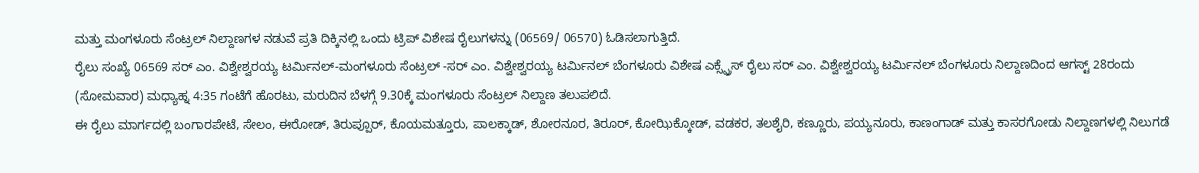ಮತ್ತು ಮಂಗಳೂರು ಸೆಂಟ್ರಲ್ ನಿಲ್ದಾಣಗಳ ನಡುವೆ ಪ್ರತಿ ದಿಕ್ಕಿನಲ್ಲಿ ಒಂದು ಟ್ರಿಪ್ ವಿಶೇಷ ರೈಲುಗಳನ್ನು (06569/ 06570) ಓಡಿಸಲಾಗುತ್ತಿದೆ.
ರೈಲು ಸಂಖ್ಯೆ 06569 ಸರ್ ಎಂ. ವಿಶ್ವೇಶ್ವರಯ್ಯ ಟರ್ಮಿನಲ್-ಮಂಗಳೂರು ಸೆಂಟ್ರಲ್ -ಸರ್ ಎಂ. ವಿಶ್ವೇಶ್ವರಯ್ಯ ಟರ್ಮಿನಲ್ ಬೆಂಗಳೂರು ವಿಶೇಷ ಎಕ್ಸ್ಪ್ರೆಸ್ ರೈಲು ಸರ್ ಎಂ. ವಿಶ್ವೇಶ್ವರಯ್ಯ ಟರ್ಮಿನಲ್ ಬೆಂಗಳೂರು ನಿಲ್ದಾಣದಿಂದ ಆಗಸ್ಟ್ 28ರಂದು (ಸೋಮವಾರ) ಮಧ್ಯಾಹ್ನ 4:35 ಗಂಟೆಗೆ ಹೊರಟು, ಮರುದಿನ ಬೆಳಗ್ಗೆ 9.30ಕ್ಕೆ ಮಂಗಳೂರು ಸೆಂಟ್ರಲ್ ನಿಲ್ದಾಣ ತಲುಪಲಿದೆ.
ಈ ರೈಲು ಮಾರ್ಗದಲ್ಲಿ ಬಂಗಾರಪೇಟೆ, ಸೇಲಂ, ಈರೋಡ್, ತಿರುಪ್ಪೂರ್, ಕೊಯಮತ್ತೂರು, ಪಾಲಕ್ಕಾಡ್, ಶೋರನೂರ, ತಿರೂರ್, ಕೋಝಿಕ್ಕೋಡ್, ವಡಕರ, ತಲಶೈರಿ, ಕಣ್ಣೂರು, ಪಯ್ಯನೂರು, ಕಾಣಂಗಾಡ್ ಮತ್ತು ಕಾಸರಗೋಡು ನಿಲ್ದಾಣಗಳಲ್ಲಿ ನಿಲುಗಡೆ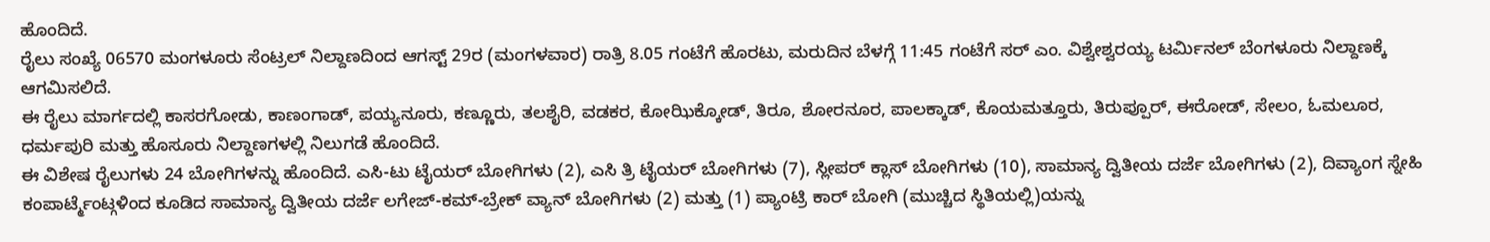ಹೊಂದಿದೆ.
ರೈಲು ಸಂಖ್ಯೆ 06570 ಮಂಗಳೂರು ಸೆಂಟ್ರಲ್ ನಿಲ್ದಾಣದಿಂದ ಆಗಸ್ಟ್ 29ರ (ಮಂಗಳವಾರ) ರಾತ್ರಿ 8.05 ಗಂಟೆಗೆ ಹೊರಟು, ಮರುದಿನ ಬೆಳಗ್ಗೆ 11:45 ಗಂಟೆಗೆ ಸರ್ ಎಂ. ವಿಶ್ವೇಶ್ವರಯ್ಯ ಟರ್ಮಿನಲ್ ಬೆಂಗಳೂರು ನಿಲ್ದಾಣಕ್ಕೆ ಆಗಮಿಸಲಿದೆ.
ಈ ರೈಲು ಮಾರ್ಗದಲ್ಲಿ ಕಾಸರಗೋಡು, ಕಾಣಂಗಾಡ್, ಪಯ್ಯನೂರು, ಕಣ್ಣೂರು, ತಲಶೈರಿ, ವಡಕರ, ಕೋಝಿಕ್ಕೋಡ್, ತಿರೂ, ಶೋರನೂರ, ಪಾಲಕ್ಕಾಡ್, ಕೊಯಮತ್ತೂರು, ತಿರುಪ್ಪೂರ್, ಈರೋಡ್, ಸೇಲಂ, ಓಮಲೂರ, ಧರ್ಮಪುರಿ ಮತ್ತು ಹೊಸೂರು ನಿಲ್ದಾಣಗಳಲ್ಲಿ ನಿಲುಗಡೆ ಹೊಂದಿದೆ.
ಈ ವಿಶೇಷ ರೈಲುಗಳು 24 ಬೋಗಿಗಳನ್ನು ಹೊಂದಿದೆ. ಎಸಿ-ಟು ಟೈಯರ್ ಬೋಗಿಗಳು (2), ಎಸಿ ತ್ರಿ ಟೈಯರ್ ಬೋಗಿಗಳು (7), ಸ್ಲೀಪರ್ ಕ್ಲಾಸ್ ಬೋಗಿಗಳು (10), ಸಾಮಾನ್ಯ ದ್ವಿತೀಯ ದರ್ಜೆ ಬೋಗಿಗಳು (2), ದಿವ್ಯಾಂಗ ಸ್ನೇಹಿ ಕಂಪಾರ್ಟ್ಮೆಂಟ್ಗಳಿಂದ ಕೂಡಿದ ಸಾಮಾನ್ಯ ದ್ವಿತೀಯ ದರ್ಜೆ ಲಗೇಜ್-ಕಮ್-ಬ್ರೇಕ್ ವ್ಯಾನ್ ಬೋಗಿಗಳು (2) ಮತ್ತು (1) ಪ್ಯಾಂಟ್ರಿ ಕಾರ್ ಬೋಗಿ (ಮುಚ್ಚಿದ ಸ್ಥಿತಿಯಲ್ಲಿ)ಯನ್ನು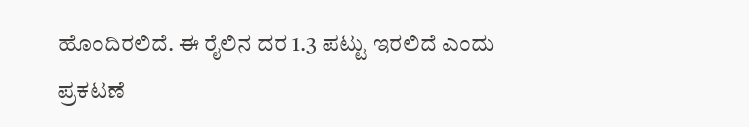ಹೊಂದಿರಲಿದೆ. ಈ ರೈಲಿನ ದರ 1.3 ಪಟ್ಟು ಇರಲಿದೆ ಎಂದು ಪ್ರಕಟಣೆ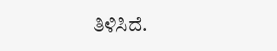ತಿಳಿಸಿದೆ.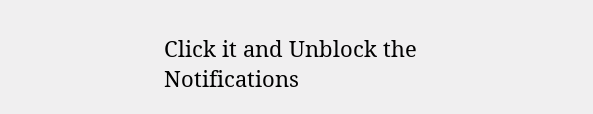Click it and Unblock the Notifications